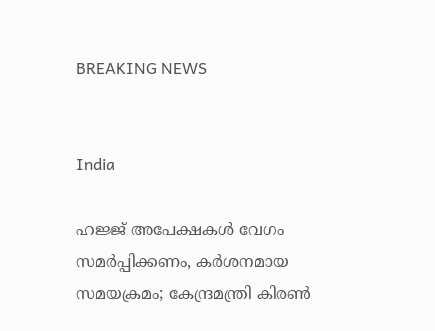BREAKING NEWS


India

ഹജ്ജ് അപേക്ഷകൾ വേഗം സമർപ്പിക്കണം, കർശനമായ സമയക്രമം; കേന്ദ്രമന്ത്രി കിരൺ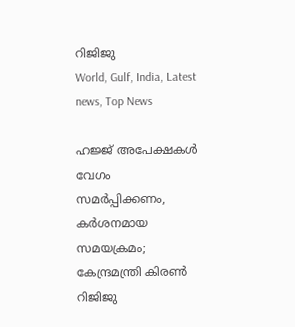റിജിജു
World, Gulf, India, Latest news, Top News

ഹജ്ജ് അപേക്ഷകൾ വേഗം സമർപ്പിക്കണം, കർശനമായ സമയക്രമം; കേന്ദ്രമന്ത്രി കിരൺ റിജിജു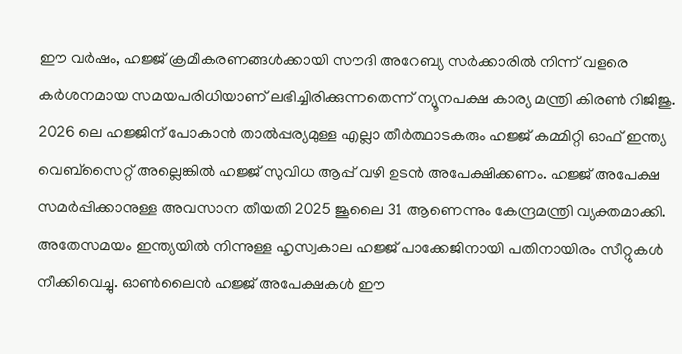ഈ വർഷം, ഹജ്ജ് ക്രമീകരണങ്ങൾക്കായി സൗദി അറേബ്യ സർക്കാരിൽ നിന്ന് വളരെ കർശനമായ സമയപരിധിയാണ് ലഭിച്ചിരിക്കുന്നതെന്ന് ന്യൂനപക്ഷ കാര്യ മന്ത്രി കിരൺ റിജിജു. 2026 ലെ ഹജ്ജിന് പോകാൻ താൽപ്പര്യമുള്ള എല്ലാ തീർത്ഥാടകരും ഹജ്ജ് കമ്മിറ്റി ഓഫ് ഇന്ത്യ വെബ്‌സൈറ്റ് അല്ലെങ്കിൽ ഹജ്ജ് സുവിധ ആപ്പ് വഴി ഉടൻ അപേക്ഷിക്കണം. ഹജ്ജ് അപേക്ഷ സമർപ്പിക്കാനുള്ള അവസാന തീയതി 2025 ജൂലൈ 31 ആണെന്നും കേന്ദ്രമന്ത്രി വ്യക്തമാക്കി. അതേസമയം ഇന്ത്യയില്‍ നിന്നുള്ള ഹൃസ്വകാല ഹജ്ജ് പാക്കേജിനായി പതിനായിരം സീറ്റുകള്‍ നീക്കിവെച്ചു. ഓണ്‍ലൈന്‍ ഹജ്ജ് അപേക്ഷകള്‍ ഈ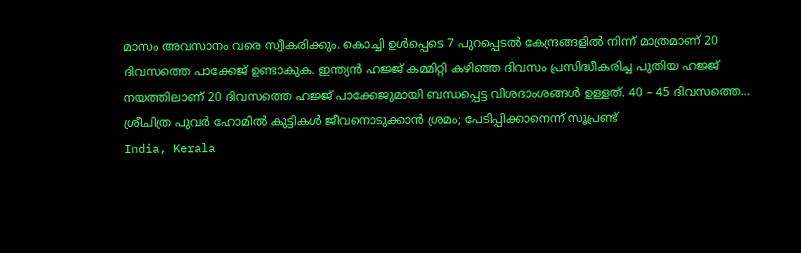മാസം അവസാനം വരെ സ്വീകരിക്കും. കൊച്ചി ഉള്‍പ്പെടെ 7 പുറപ്പെടല്‍ കേന്ദ്രങ്ങളില്‍ നിന്ന് മാത്രമാണ് 20 ദിവസത്തെ പാക്കേജ് ഉണ്ടാകുക. ഇന്ത്യന്‍ ഹജ്ജ് കമ്മിറ്റി കഴിഞ്ഞ ദിവസം പ്രസിദ്ധീകരിച്ച പുതിയ ഹജ്ജ് നയത്തിലാണ് 20 ദിവസത്തെ ഹജ്ജ് പാക്കേജുമായി ബന്ധപ്പെട്ട വിശദാംശങ്ങള്‍ ഉള്ളത്. 40 – 45 ദിവസത്തെ...
ശ്രീചിത്ര പുവര്‍ ഹോമില്‍ കുട്ടികൾ ജീവനൊടുക്കാൻ ശ്രമം; പേടിപ്പിക്കാനെന്ന് സൂപ്രണ്ട്
India, Kerala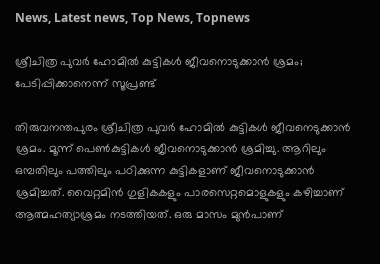News, Latest news, Top News, Topnews

ശ്രീചിത്ര പുവര്‍ ഹോമില്‍ കുട്ടികൾ ജീവനൊടുക്കാൻ ശ്രമം; പേടിപ്പിക്കാനെന്ന് സൂപ്രണ്ട്

തിരുവനന്തപുരം ശ്രീചിത്ര പുവര്‍ ഹോമില്‍ കുട്ടികൾ ജീവനെടുക്കാൻ ശ്രമം. മൂന്ന് പെണ്‍കുട്ടികള്‍ ജീവനൊടുക്കാന്‍ ശ്രമിച്ചു. ആറിലും ഒമ്പതിലും പത്തിലും പഠിക്കുന്ന കുട്ടികളാണ് ജീവനൊടുക്കാന്‍ ശ്രമിച്ചത്. വൈറ്റമിന്‍ ഗുളികകളും പാരസെറ്റമൊളുകളും കഴിച്ചാണ് ആത്മഹത്യാശ്രമം നടത്തിയത്. ഒരു മാസം മുന്‍പാണ്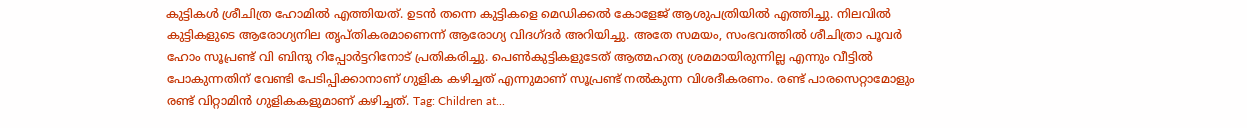കുട്ടികള്‍ ശ്രീചിത്ര ഹോമില്‍ എത്തിയത്. ഉടന്‍ തന്നെ കുട്ടികളെ മെഡിക്കല്‍ കോളേജ് ആശുപത്രിയില്‍ എത്തിച്ചു. നിലവില്‍ കുട്ടികളുടെ ആരോഗ്യനില തൃപ്തികരമാണെന്ന് ആരോഗ്യ വിദഗ്ദര്‍ അറിയിച്ചു. അതേ സമയം, സംഭവത്തില്‍ ശീചിത്രാ പൂവര്‍ ഹോം സൂപ്രണ്ട് വി ബിന്ദു റിപ്പോര്‍ട്ടറിനോട് പ്രതികരിച്ചു. പെണ്‍കുട്ടികളുടേത് ആത്മഹത്യ ശ്രമമായിരുന്നില്ല എന്നും വീട്ടില്‍ പോകുന്നതിന് വേണ്ടി പേടിപ്പിക്കാനാണ് ഗുളിക കഴിച്ചത് എന്നുമാണ് സൂപ്രണ്ട് നല്‍കുന്ന വിശദീകരണം. രണ്ട് പാരസെറ്റാമോളും രണ്ട് വിറ്റാമിന്‍ ഗുളികകളുമാണ് കഴിച്ചത്. Tag: Children at...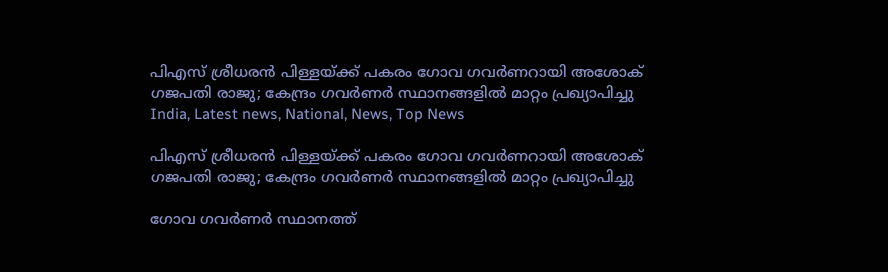പിഎസ് ശ്രീധരൻ പിള്ളയ്ക്ക് പകരം ഗോവ ഗവർണറായി അശോക് ഗജപതി രാജു; കേന്ദ്രം ഗവർണർ സ്ഥാനങ്ങളിൽ മാറ്റം പ്രഖ്യാപിച്ചു
India, Latest news, National, News, Top News

പിഎസ് ശ്രീധരൻ പിള്ളയ്ക്ക് പകരം ഗോവ ഗവർണറായി അശോക് ഗജപതി രാജു; കേന്ദ്രം ഗവർണർ സ്ഥാനങ്ങളിൽ മാറ്റം പ്രഖ്യാപിച്ചു

ഗോവ ഗവർണർ സ്ഥാനത്ത്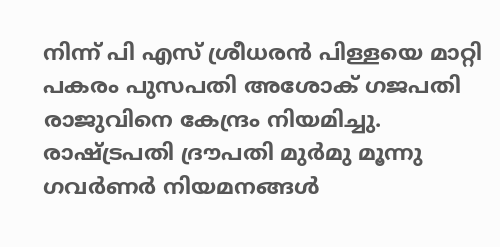നിന്ന് പി എസ് ശ്രീധരൻ പിള്ളയെ മാറ്റി പകരം പുസപതി അശോക് ഗജപതി രാജുവിനെ കേന്ദ്രം നിയമിച്ചു. രാഷ്ട്രപതി ദ്രൗപതി മുർമു മൂന്നു ഗവർണർ നിയമനങ്ങൾ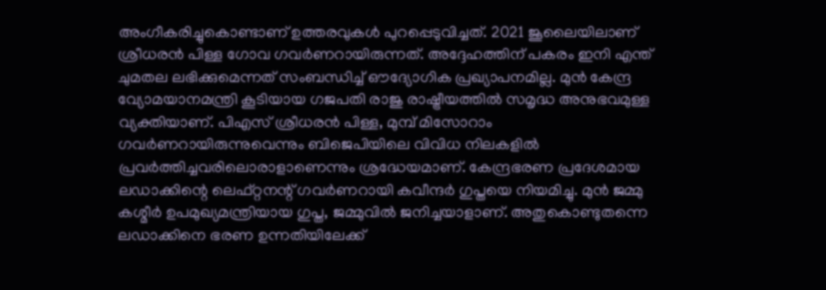അംഗീകരിച്ചുകൊണ്ടാണ് ഉത്തരവുകൾ പുറപ്പെടുവിച്ചത്. 2021 ജൂലൈയിലാണ് ശ്രീധരൻ പിള്ള ഗോവ ഗവർണറായിരുന്നത്. അദ്ദേഹത്തിന് പകരം ഇനി എന്ത് ചുമതല ലഭിക്കുമെന്നത് സംബന്ധിച്ച് ഔദ്യോഗിക പ്രഖ്യാപനമില്ല. മുൻ കേന്ദ്ര വ്യോമയാനമന്ത്രി കൂടിയായ ഗജപതി രാജു രാഷ്ട്രീയത്തിൽ സമൃദ്ധ അനുഭവമുള്ള വ്യക്തിയാണ്. പിഎസ് ശ്രീധരൻ പിള്ള, മുമ്പ് മിസോറാം ഗവർണറായിരുന്നുവെന്നും ബിജെപിയിലെ വിവിധ നിലകളിൽ പ്രവർത്തിച്ചവരിലൊരാളാണെന്നും ശ്രദ്ധേയമാണ്. കേന്ദ്രഭരണ പ്രദേശമായ ലഡാക്കിന്റെ ലെഫ്റ്റനന്റ് ഗവർണറായി കവീന്ദർ ഗുപ്തയെ നിയമിച്ചു. മുൻ ജമ്മു കശ്മീര്‍ ഉപമുഖ്യമന്ത്രിയായ ഗുപ്ത, ജമ്മുവിൽ ജനിച്ചയാളാണ്. അതുകൊണ്ടുതന്നെ ലഡാക്കിനെ ഭരണ ഉന്നതിയിലേക്ക്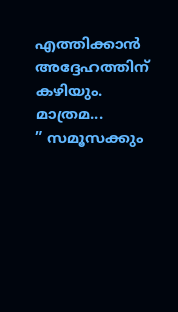എത്തിക്കാൻ അദ്ദേഹത്തിന് കഴിയും. മാത്രമ...
” സമൂസക്കും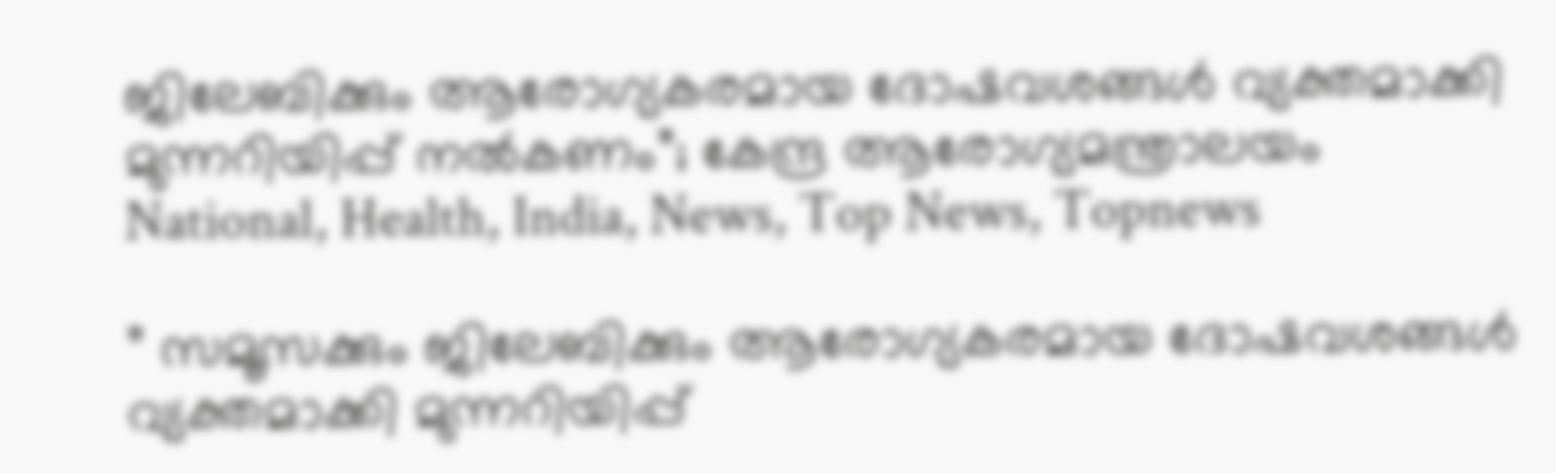ജിലേബിക്കും ആരോഗ്യകരമായ ദോഷവശങ്ങള്‍ വ്യക്തമാക്കി മുന്നറിയിപ്പ് നൽകണം”; കേന്ദ്ര ആരോഗ്യമന്ത്രാലയം
National, Health, India, News, Top News, Topnews

” സമൂസക്കും ജിലേബിക്കും ആരോഗ്യകരമായ ദോഷവശങ്ങള്‍ വ്യക്തമാക്കി മുന്നറിയിപ്പ്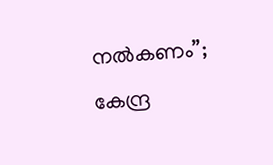നൽകണം”; കേന്ദ്ര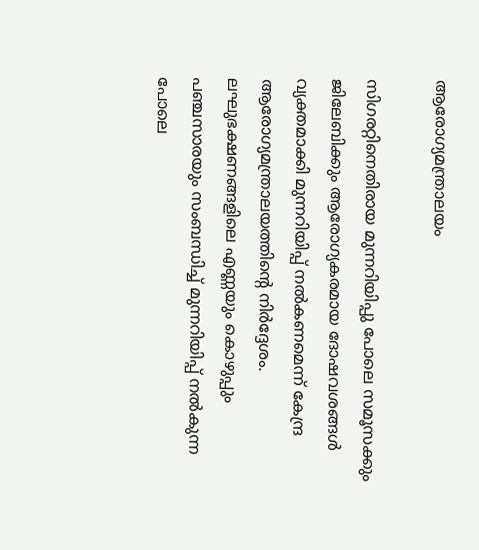ആരോഗ്യമന്ത്രാലയം

സിഗരറ്റിനെതിരായ മുന്നറിയിപ്പു പോലെ സമൂസക്കും ജിലേബിക്കും ആരോഗ്യകരമായ ദോഷവശങ്ങള്‍ വ്യക്തമാക്കി മുന്നറിയിപ്പ് നൽകണമെന്ന് കേന്ദ്ര ആരോഗ്യമന്ത്രാലയത്തിന്റെ നിർദ്ദേശം. ലഘുഭക്ഷണങ്ങളിലെ എണ്ണയും കൊഴുപ്പും പഞ്ചസാരയും സംബന്ധിച്ച് മുന്നറിയിപ്പ് നല്‍കുന്ന പോലെ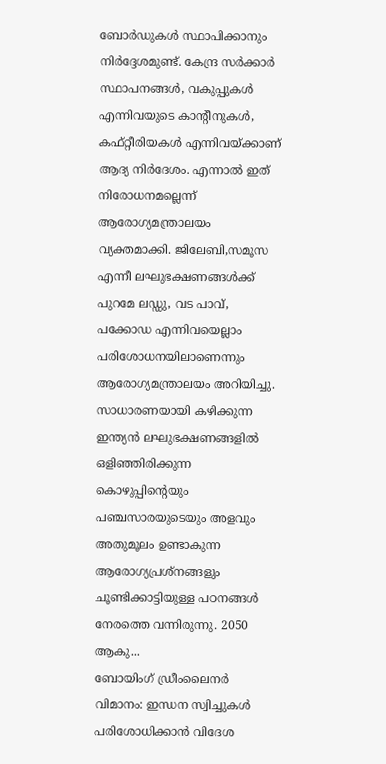ബോര്‍ഡുകള്‍ സ്ഥാപിക്കാനും നിര്‍ദ്ദേശമുണ്ട്. കേന്ദ്ര സര്‍ക്കാര്‍ സ്ഥാപനങ്ങള്‍, വകുപ്പുകള്‍ എന്നിവയുടെ കാന്റീനുകള്‍, കഫ്റ്റീരിയകള്‍ എന്നിവയ്ക്കാണ് ആദ്യ നിര്‍ദേശം. എന്നാല്‍ ഇത് നിരോധനമല്ലെന്ന് ആരോഗ്യമന്ത്രാലയം വ്യക്തമാക്കി. ജിലേബി,സമൂസ എന്നീ ലഘുഭക്ഷണങ്ങള്‍ക്ക് പുറമേ ലഡ്ഡു, വട പാവ്, പക്കോഡ എന്നിവയെല്ലാം പരിശോധനയിലാണെന്നും ആരോഗ്യമന്ത്രാലയം അറിയിച്ചു. സാധാരണയായി കഴിക്കുന്ന ഇന്ത്യൻ ലഘുഭക്ഷണങ്ങളിൽ ഒളിഞ്ഞിരിക്കുന്ന കൊഴുപ്പിന്റെയും പഞ്ചസാരയുടെയും അളവും അതുമൂലം ഉണ്ടാകുന്ന ആരോഗ്യപ്രശ്നങ്ങളും ചൂണ്ടിക്കാട്ടിയുള്ള പഠനങ്ങൾ നേരത്തെ വന്നിരുന്നു. 2050 ആകു...
ബോയിംഗ് ഡ്രീംലൈനർ വിമാനം: ഇന്ധന സ്വിച്ചുകൾ പരിശോധിക്കാൻ വിദേശ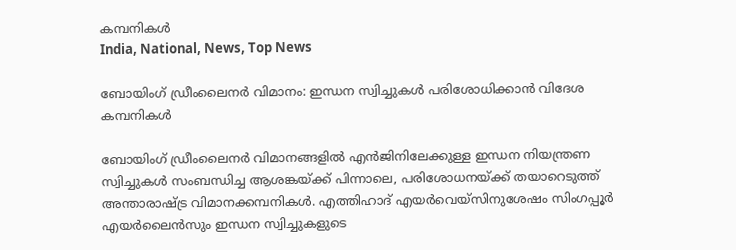കമ്പനികൾ
India, National, News, Top News

ബോയിംഗ് ഡ്രീംലൈനർ വിമാനം: ഇന്ധന സ്വിച്ചുകൾ പരിശോധിക്കാൻ വിദേശ കമ്പനികൾ

ബോയിംഗ് ഡ്രീംലൈനർ വിമാനങ്ങളിൽ എൻജിനിലേക്കുള്ള ഇന്ധന നിയന്ത്രണ സ്വിച്ചുകൾ സംബന്ധിച്ച ആശങ്കയ്ക്ക് പിന്നാലെ, പരിശോധനയ്ക്ക് തയാറെടുത്ത് അന്താരാഷ്ട്ര വിമാനക്കമ്പനികൾ. എത്തിഹാദ് എയർവെയ്‌സിനുശേഷം സിംഗപ്പൂർ എയർലൈൻസും ഇന്ധന സ്വിച്ചുകളുടെ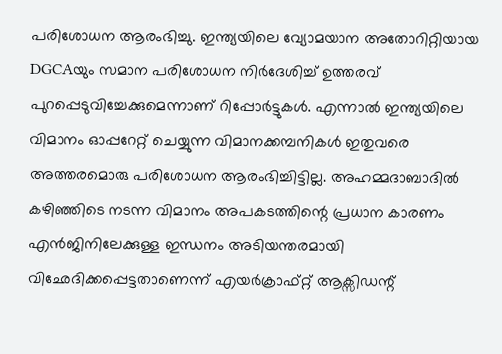പരിശോധന ആരംഭിച്ചു. ഇന്ത്യയിലെ വ്യോമയാന അതോറിറ്റിയായ DGCAയും സമാന പരിശോധന നിർദേശിച്ച് ഉത്തരവ് പുറപ്പെടുവിച്ചേക്കുമെന്നാണ് റിപ്പോർട്ടുകൾ. എന്നാൽ ഇന്ത്യയിലെ വിമാനം ഓപ്പറേറ്റ് ചെയ്യുന്ന വിമാനക്കമ്പനികൾ ഇതുവരെ അത്തരമൊരു പരിശോധന ആരംഭിച്ചിട്ടില്ല. അഹമ്മദാബാദിൽ കഴിഞ്ഞിടെ നടന്ന വിമാനം അപകടത്തിന്റെ പ്രധാന കാരണം എൻജിനിലേക്കുള്ള ഇന്ധനം അടിയന്തരമായി വിഛേദിക്കപ്പെട്ടതാണെന്ന് എയർക്രാഫ്റ്റ് ആക്സിഡന്റ്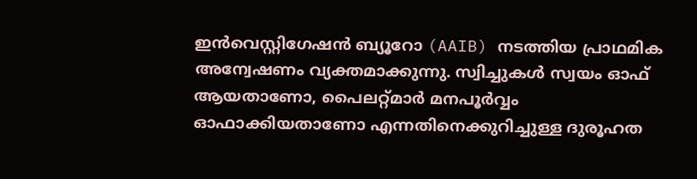ഇൻവെസ്റ്റിഗേഷൻ ബ്യൂറോ (AAIB) നടത്തിയ പ്രാഥമിക അന്വേഷണം വ്യക്തമാക്കുന്നു. സ്വിച്ചുകൾ സ്വയം ഓഫ് ആയതാണോ, പൈലറ്റ്മാർ മനപൂർവ്വം ഓഫാക്കിയതാണോ എന്നതിനെക്കുറിച്ചുള്ള ദുരൂഹത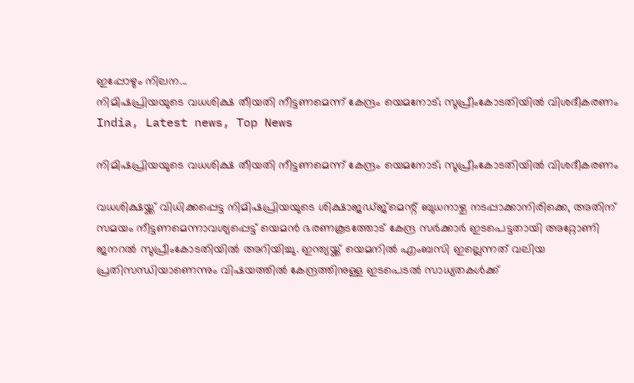ഇപ്പോഴും നിലന...
നിമിഷപ്രിയയുടെ വധശിക്ഷ തീയതി നീട്ടണമെന്ന് കേന്ദ്രം യെമനോട്; സുപ്രീംകോടതിയില്‍ വിശദീകരണം
India, Latest news, Top News

നിമിഷപ്രിയയുടെ വധശിക്ഷ തീയതി നീട്ടണമെന്ന് കേന്ദ്രം യെമനോട്; സുപ്രീംകോടതിയില്‍ വിശദീകരണം

വധശിക്ഷയ്ക്ക് വിധിക്കപ്പെട്ട നിമിഷപ്രിയയുടെ ശിക്ഷാജഡ്ജ്മെന്റ് ബുധനാഴ്ച നടപ്പാക്കാനിരിക്കെ, അതിന് സമയം നീട്ടണമെന്നാവശ്യപ്പെട്ട് യെമന്‍ ഭരണകൂടത്തോട് കേന്ദ്ര സര്‍ക്കാര്‍ ഇടപെട്ടതായി അറ്റോണി ജനറല്‍ സുപ്രീംകോടതിയില്‍ അറിയിച്ചു. ഇന്ത്യയ്ക്ക് യെമനില്‍ എംബസി ഇല്ലെന്നത് വലിയ പ്രതിസന്ധിയാണെന്നും വിഷയത്തില്‍ കേന്ദ്രത്തിനുള്ള ഇടപെടല്‍ സാധ്യതകള്‍ക്ക്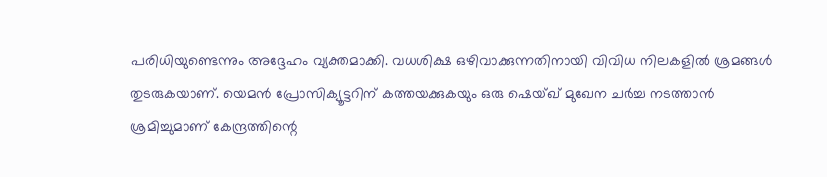പരിധിയുണ്ടെന്നും അദ്ദേഹം വ്യക്തമാക്കി. വധശിക്ഷ ഒഴിവാക്കുന്നതിനായി വിവിധ നിലകളില്‍ ശ്രമങ്ങള്‍ തുടരുകയാണ്. യെമന്‍ പ്രോസിക്യൂട്ടറിന് കത്തയക്കുകയും ഒരു ഷെയ്ഖ് മുഖേന ചര്‍ച്ച നടത്താന്‍ ശ്രമിച്ചുമാണ് കേന്ദ്രത്തിന്റെ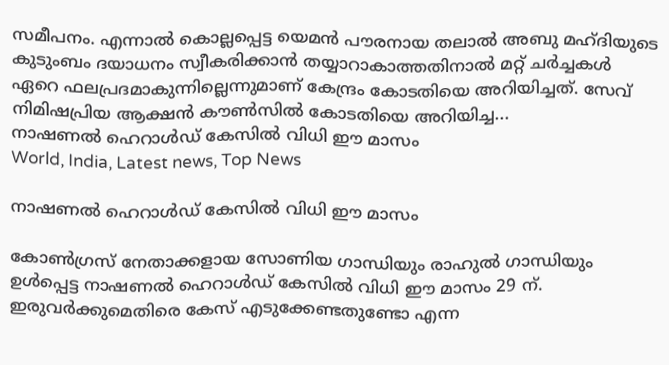സമീപനം. എന്നാല്‍ കൊല്ലപ്പെട്ട യെമന്‍ പൗരനായ തലാല്‍ അബു മഹ്ദിയുടെ കുടുംബം ദയാധനം സ്വീകരിക്കാന്‍ തയ്യാറാകാത്തതിനാല്‍ മറ്റ് ചര്‍ച്ചകള്‍ ഏറെ ഫലപ്രദമാകുന്നില്ലെന്നുമാണ് കേന്ദ്രം കോടതിയെ അറിയിച്ചത്. സേവ് നിമിഷപ്രിയ ആക്ഷന്‍ കൗണ്‍സില്‍ കോടതിയെ അറിയിച്ച...
നാഷണൽ ഹെറാൾഡ് കേസിൽ വിധി ഈ മാസം
World, India, Latest news, Top News

നാഷണൽ ഹെറാൾഡ് കേസിൽ വിധി ഈ മാസം

കോൺഗ്രസ് നേതാക്കളായ സോണിയ ഗാന്ധിയും രാഹുൽ ഗാന്ധിയും ഉൾപ്പെട്ട നാഷണൽ ഹെറാൾഡ് കേസിൽ വിധി ഈ മാസം 29 ന്. ഇരുവർക്കുമെതിരെ കേസ് എടുക്കേണ്ടതുണ്ടോ എന്ന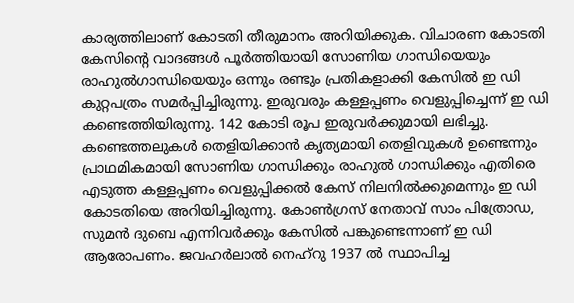കാര്യത്തിലാണ് കോടതി തീരുമാനം അറിയിക്കുക. വിചാരണ കോടതി കേസിൻ്റെ വാദങ്ങൾ പൂർത്തിയായി സോണിയ ഗാന്ധിയെയും രാഹുൽഗാന്ധിയെയും ഒന്നും രണ്ടും പ്രതികളാക്കി കേസിൽ ഇ ഡി കുറ്റപത്രം സമർപ്പിച്ചിരുന്നു. ഇരുവരും കള്ളപ്പണം വെളുപ്പിച്ചെന്ന് ഇ ഡി കണ്ടെത്തിയിരുന്നു. 142 കോടി രൂപ ഇരുവർക്കുമായി ലഭിച്ചു. കണ്ടെത്തലുകൾ തെളിയിക്കാൻ കൃത്യമായി തെളിവുകൾ ഉണ്ടെന്നും പ്രാഥമികമായി സോണിയ ഗാന്ധിക്കും രാഹുൽ ഗാന്ധിക്കും എതിരെ എടുത്ത കള്ളപ്പണം വെളുപ്പിക്കൽ കേസ് നിലനിൽക്കുമെന്നും ഇ ഡി കോടതിയെ അറിയിച്ചിരുന്നു. കോൺഗ്രസ് നേതാവ് സാം പിത്രോഡ, സുമൻ ദുബെ എന്നിവർക്കും കേസിൽ പങ്കുണ്ടെന്നാണ് ഇ ഡി ആരോപണം. ജവഹര്‍ലാല്‍ നെഹ്‌റു 1937 ല്‍ സ്ഥാപിച്ച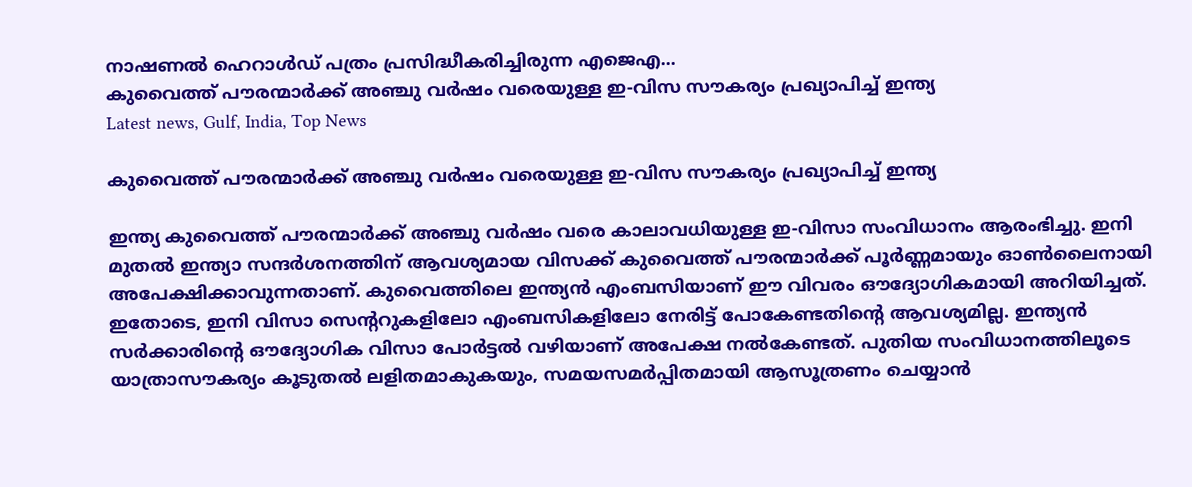നാഷണല്‍ ഹെറാള്‍ഡ് പത്രം പ്രസിദ്ധീകരിച്ചിരുന്ന എജെഎ...
കുവൈത്ത് പൗരന്മാർക്ക് അഞ്ചു വർഷം വരെയുള്ള ഇ-വിസ സൗകര്യം പ്രഖ്യാപിച്ച് ഇന്ത്യ
Latest news, Gulf, India, Top News

കുവൈത്ത് പൗരന്മാർക്ക് അഞ്ചു വർഷം വരെയുള്ള ഇ-വിസ സൗകര്യം പ്രഖ്യാപിച്ച് ഇന്ത്യ

ഇന്ത്യ കുവൈത്ത് പൗരന്മാർക്ക് അഞ്ചു വർഷം വരെ കാലാവധിയുള്ള ഇ-വിസാ സംവിധാനം ആരംഭിച്ചു. ഇനി മുതൽ ഇന്ത്യാ സന്ദർശനത്തിന് ആവശ്യമായ വിസക്ക് കുവൈത്ത് പൗരന്മാർക്ക് പൂർണ്ണമായും ഓൺലൈനായി അപേക്ഷിക്കാവുന്നതാണ്. കുവൈത്തിലെ ഇന്ത്യൻ എംബസിയാണ് ഈ വിവരം ഔദ്യോഗികമായി അറിയിച്ചത്. ഇതോടെ, ഇനി വിസാ സെന്‍ററുകളിലോ എംബസികളിലോ നേരിട്ട് പോകേണ്ടതിന്‍റെ ആവശ്യമില്ല. ഇന്ത്യൻ സർക്കാരിന്റെ ഔദ്യോഗിക വിസാ പോർട്ടൽ വഴിയാണ് അപേക്ഷ നൽകേണ്ടത്. പുതിയ സംവിധാനത്തിലൂടെ യാത്രാസൗകര്യം കൂടുതൽ ലളിതമാകുകയും, സമയസമർപ്പിതമായി ആസൂത്രണം ചെയ്യാൻ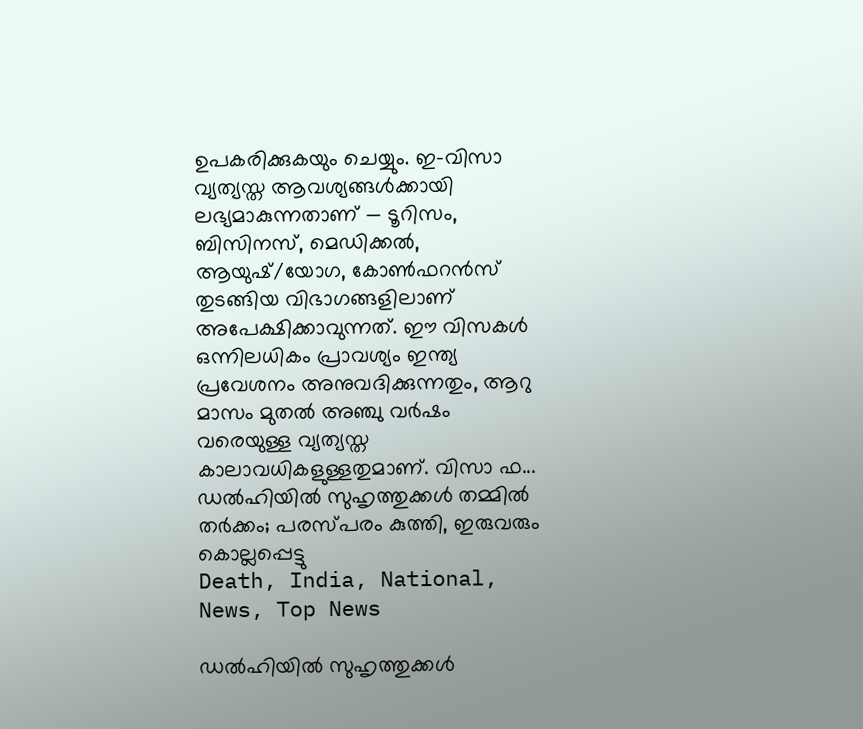ഉപകരിക്കുകയും ചെയ്യും. ഇ-വിസാ വ്യത്യസ്ത ആവശ്യങ്ങൾക്കായി ലഭ്യമാകുന്നതാണ് — ടൂറിസം, ബിസിനസ്, മെഡിക്കൽ, ആയുഷ്/യോഗ, കോൺഫറൻസ് തുടങ്ങിയ വിഭാഗങ്ങളിലാണ് അപേക്ഷിക്കാവുന്നത്. ഈ വിസകൾ ഒന്നിലധികം പ്രാവശ്യം ഇന്ത്യ പ്രവേശനം അനുവദിക്കുന്നതും, ആറു മാസം മുതൽ അഞ്ചു വർഷം വരെയുള്ള വ്യത്യസ്ത കാലാവധികളുള്ളതുമാണ്. വിസാ ഫ...
ഡല്‍ഹിയില്‍ സുഹൃത്തുക്കള്‍ തമ്മില്‍ തര്‍ക്കം; പരസ്പരം കുത്തി, ഇരുവരും കൊല്ലപ്പെട്ടു
Death, India, National, News, Top News

ഡല്‍ഹിയില്‍ സുഹൃത്തുക്കള്‍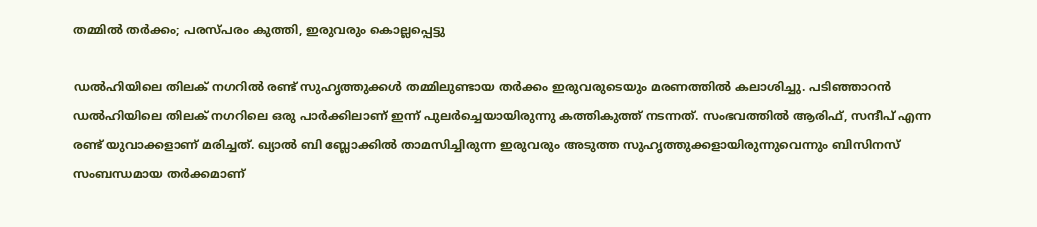തമ്മില്‍ തര്‍ക്കം; പരസ്പരം കുത്തി, ഇരുവരും കൊല്ലപ്പെട്ടു

ഡല്‍ഹിയിലെ തിലക് നഗറില്‍ രണ്ട് സുഹൃത്തുക്കള്‍ തമ്മിലുണ്ടായ തര്‍ക്കം ഇരുവരുടെയും മരണത്തില്‍ കലാശിച്ചു. പടിഞ്ഞാറന്‍ ഡല്‍ഹിയിലെ തിലക് നഗറിലെ ഒരു പാര്‍ക്കിലാണ് ഇന്ന് പുലര്‍ച്ചെയായിരുന്നു കത്തികുത്ത് നടന്നത്. സംഭവത്തിൽ ആരിഫ്, സന്ദീപ് എന്ന രണ്ട് യുവാക്കളാണ് മരിച്ചത്. ഖ്യാല്‍ ബി ബ്ലോക്കില്‍ താമസിച്ചിരുന്ന ഇരുവരും അടുത്ത സുഹൃത്തുക്കളായിരുന്നുവെന്നും ബിസിനസ് സംബന്ധമായ തര്‍ക്കമാണ്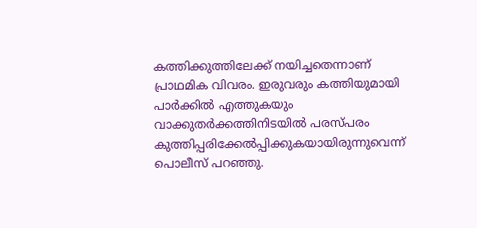കത്തിക്കുത്തിലേക്ക് നയിച്ചതെന്നാണ് പ്രാഥമിക വിവരം. ഇരുവരും കത്തിയുമായി പാര്‍ക്കില്‍ എത്തുകയും വാക്കുതര്‍ക്കത്തിനിടയില്‍ പരസ്പരം കുത്തിപ്പരിക്കേല്‍പ്പിക്കുകയായിരുന്നുവെന്ന് പൊലീസ് പറഞ്ഞു.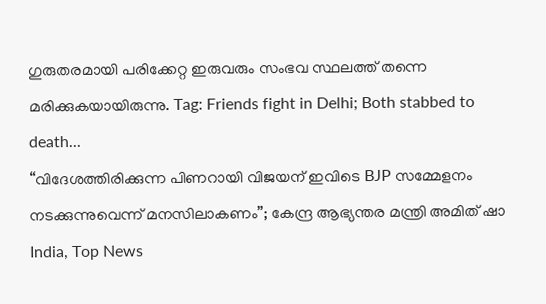ഗുരുതരമായി പരിക്കേറ്റ ഇരുവരും സംഭവ സ്ഥലത്ത് തന്നെ മരിക്കുകയായിരുന്നു. Tag: Friends fight in Delhi; Both stabbed to death...
“വിദേശത്തിരിക്കുന്ന പിണറായി വിജയന് ഇവിടെ BJP സമ്മേളനം നടക്കുന്നുവെന്ന് മനസിലാകണം”; കേന്ദ്ര ആഭ്യന്തര മന്ത്രി അമിത് ഷാ
India, Top News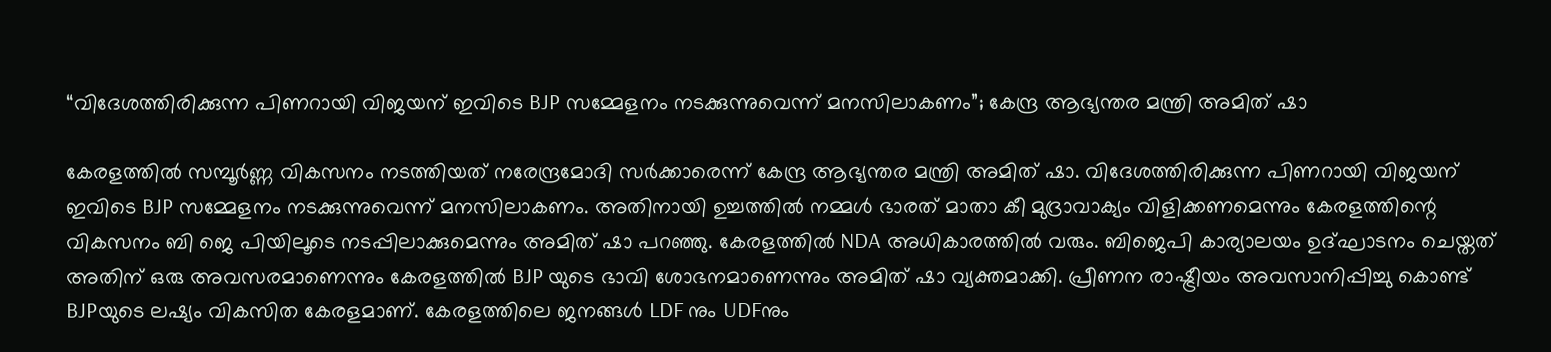“വിദേശത്തിരിക്കുന്ന പിണറായി വിജയന് ഇവിടെ BJP സമ്മേളനം നടക്കുന്നുവെന്ന് മനസിലാകണം”; കേന്ദ്ര ആഭ്യന്തര മന്ത്രി അമിത് ഷാ

കേരളത്തിൽ സമ്പൂർണ്ണ വികസനം നടത്തിയത് നരേന്ദ്രമോദി സർക്കാരെന്ന് കേന്ദ്ര ആഭ്യന്തര മന്ത്രി അമിത് ഷാ. വിദേശത്തിരിക്കുന്ന പിണറായി വിജയന് ഇവിടെ BJP സമ്മേളനം നടക്കുന്നുവെന്ന് മനസിലാകണം. അതിനായി ഉച്ചത്തിൽ നമ്മൾ ഭാരത് മാതാ കീ മുദ്രാവാക്യം വിളിക്കണമെന്നും കേരളത്തിന്റെ വികസനം ബി ജെ പിയിലൂടെ നടപ്പിലാക്കുമെന്നും അമിത് ഷാ പറഞ്ഞു. കേരളത്തിൽ NDA അധികാരത്തിൽ വരും. ബിജെപി കാര്യാലയം ഉദ്ഘാടനം ചെയ്തത് അതിന് ഒരു അവസരമാണെന്നും കേരളത്തിൽ BJP യുടെ ഭാവി ശോഭനമാണെന്നും അമിത് ഷാ വ്യക്തമാക്കി. പ്രീണന രാഷ്ട്രീയം അവസാനിപ്പിച്ചു കൊണ്ട് BJPയുടെ ലഷ്യം വികസിത കേരളമാണ്. കേരളത്തിലെ ജനങ്ങൾ LDF നും UDFനും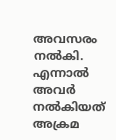അവസരം നൽകി. എന്നാൽ അവർ നൽകിയത് അക്രമ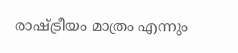രാഷ്ട്രീയം മാത്രം എന്നും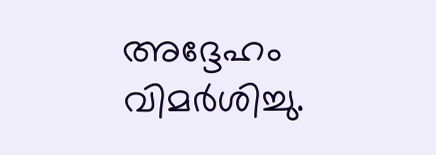അദ്ദേഹം വിമർശിച്ചു.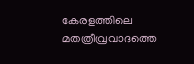കേരളത്തിലെ മതത്രീവ്രവാദത്തെ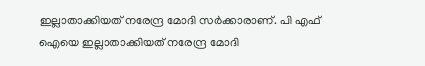ഇല്ലാതാക്കിയത് നരേന്ദ്ര മോദി സർക്കാരാണ്. പി എഫ് ഐയെ ഇല്ലാതാക്കിയത് നരേന്ദ്ര മോദി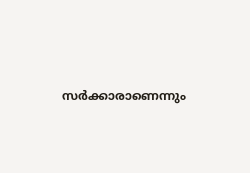സർക്കാരാണെന്നും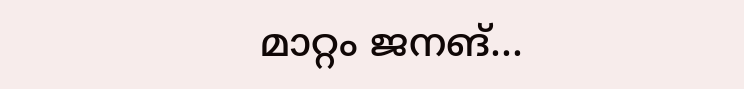മാറ്റം ജനങ്...